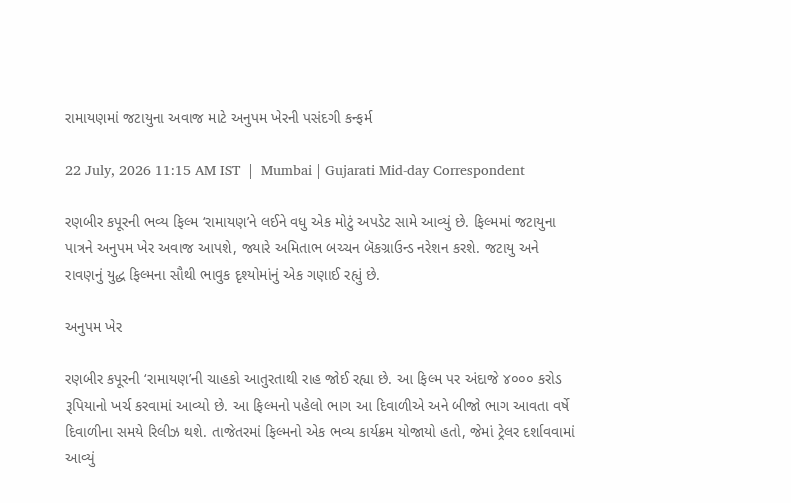રામાયણમાં જટાયુના અવાજ માટે અનુપમ ખેરની પસંદગી કન્ફર્મ

22 July, 2026 11:15 AM IST  |  Mumbai | Gujarati Mid-day Correspondent

રણબીર કપૂરની ભવ્ય ફિલ્મ ‘રામાયણ’ને લઈને વધુ એક મોટું અપડેટ સામે આવ્યું છે. ફિલ્મમાં જટાયુના પાત્રને અનુપમ ખેર અવાજ આપશે, જ્યારે અમિતાભ બચ્ચન બૅકગ્રાઉન્ડ નરેશન કરશે. જટાયુ અને રાવણનું યુદ્ધ ફિલ્મના સૌથી ભાવુક દૃશ્યોમાંનું એક ગણાઈ રહ્યું છે.

અનુપમ ખેર

રણબીર કપૂરની ‘રામાયણ’ની ચાહકો આતુરતાથી રાહ જોઈ રહ્યા છે. આ ફિલ્મ પર અંદાજે ૪૦૦૦ કરોડ રૂપિયાનો ખર્ચ કરવામાં આવ્યો છે. આ ફિલ્મનો પહેલો ભાગ આ દિવાળીએ અને બીજો ભાગ આવતા વર્ષે દિવાળીના સમયે રિલીઝ થશે. તાજેતરમાં ફિલ્મનો એક ભવ્ય કાર્યક્રમ યોજાયો હતો, જેમાં ટ્રેલર દર્શાવવામાં આવ્યું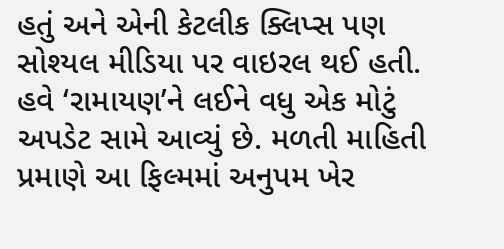હતું અને એની કેટલીક ક્લિપ્સ પણ સોશ્યલ મીડિયા પર વાઇરલ થઈ હતી. હવે ‘રામાયણ’ને લઈને વધુ એક મોટું અપડેટ સામે આવ્યું છે. મળતી માહિતી પ્રમાણે આ ફિલ્મમાં અનુપમ ખેર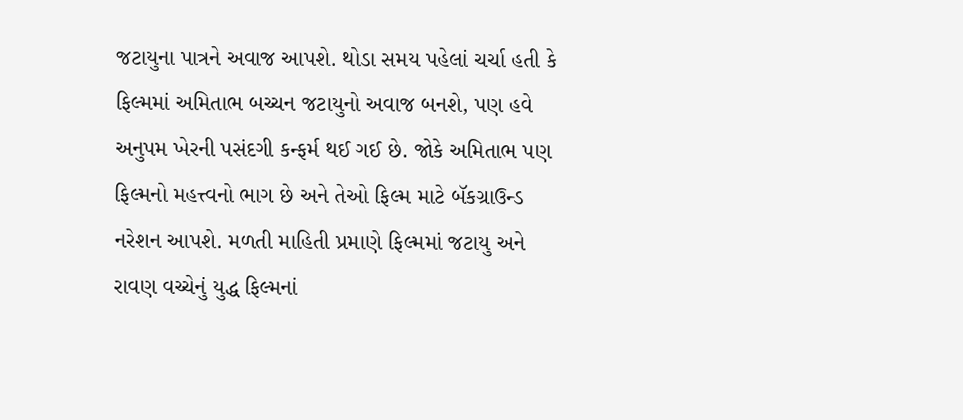જટાયુના પાત્રને અવાજ આપશે. થોડા સમય પહેલાં ચર્ચા હતી કે ફિલ્મમાં અમિતાભ બચ્ચન જટાયુનો અવાજ બનશે, પણ હવે અનુપમ ખેરની પસંદગી કન્ફર્મ થઈ ગઈ છે. જોકે અમિતાભ પણ ફિલ્મનો મહત્ત્વનો ભાગ છે અને તેઓ ફિલ્મ માટે બૅકગ્રાઉન્ડ નરેશન આપશે. મળતી માહિતી પ્રમાણે ફિલ્મમાં જટાયુ અને રાવણ વચ્ચેનું યુદ્ધ ફિલ્મનાં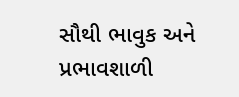સૌથી ભાવુક અને પ્રભાવશાળી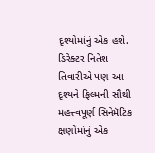દૃશ્યોમાંનું એક હશે. ડિરેક્ટર નિતેશ તિવારીએ પણ આ દૃશ્યને ફિલ્મની સૌથી મહત્ત્વપૂર્ણ સિનેમૅટિક ક્ષણોમાંનું એક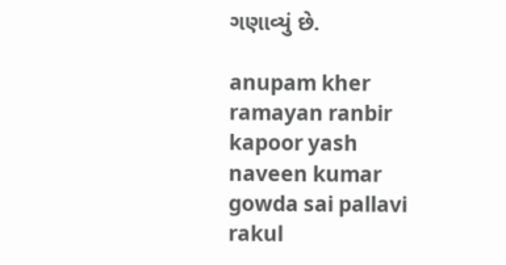ગણાવ્યું છે.

anupam kher ramayan ranbir kapoor yash naveen kumar gowda sai pallavi rakul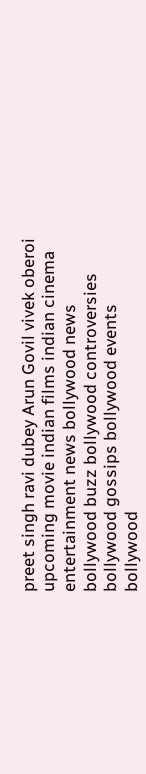preet singh ravi dubey Arun Govil vivek oberoi upcoming movie indian films indian cinema entertainment news bollywood news bollywood buzz bollywood controversies bollywood gossips bollywood events bollywood